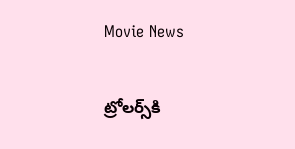Movie News

ట్రోలర్స్‌కి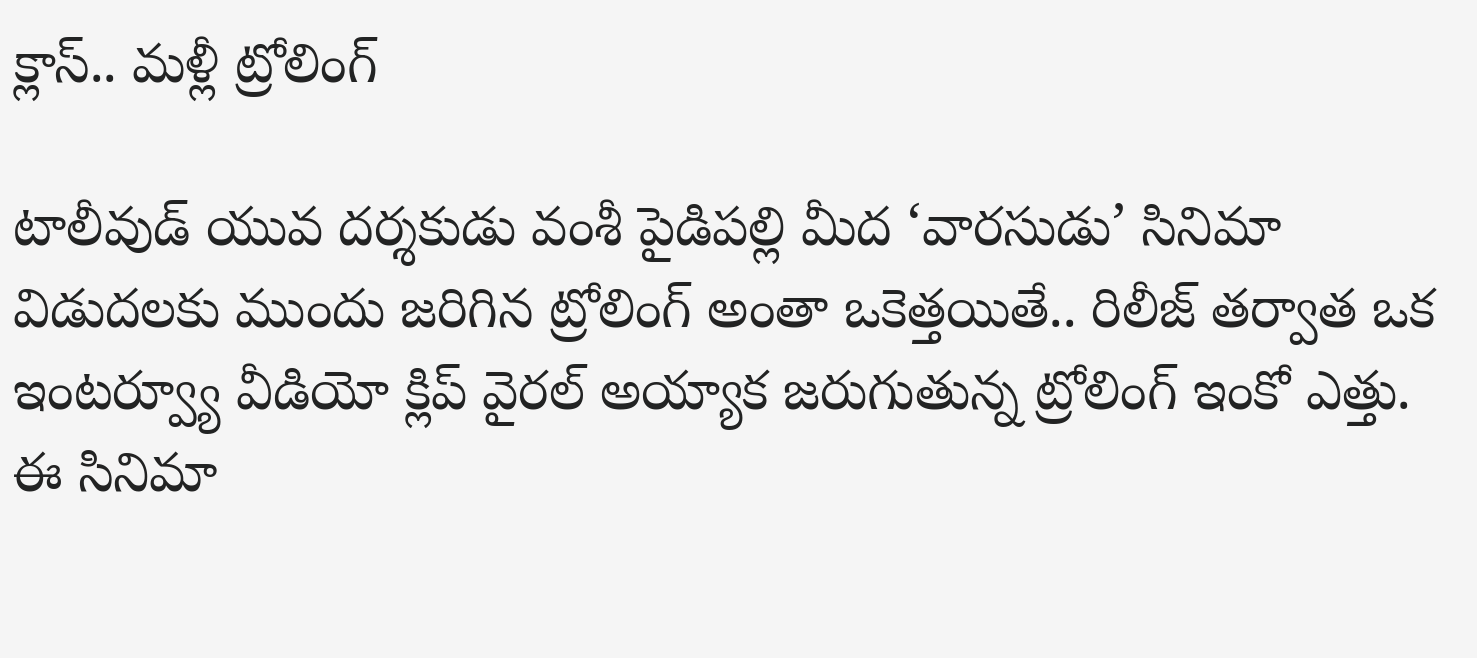క్లాస్.. మళ్లీ ట్రోలింగ్

టాలీవుడ్ యువ దర్శకుడు వంశీ పైడిపల్లి మీద ‘వారసుడు’ సినిమా విడుదలకు ముందు జరిగిన ట్రోలింగ్ అంతా ఒకెత్తయితే.. రిలీజ్ తర్వాత ఒక ఇంటర్వ్యూ వీడియో క్లిప్ వైరల్ అయ్యాక జరుగుతున్న ట్రోలింగ్ ఇంకో ఎత్తు. ఈ సినిమా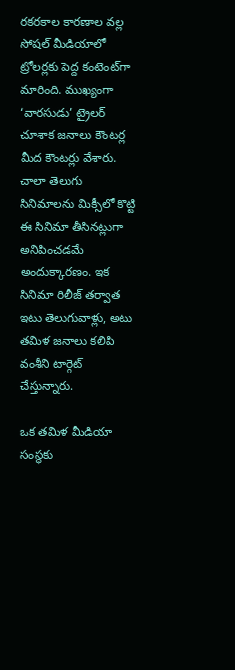రకరకాల కారణాల వల్ల సోషల్ మీడియాలో ట్రోలర్లకు పెద్ద కంటెంట‌్‌గా మారింది. ముఖ్యంగా ‘వారసుడు’ ట్రైలర్ చూశాక జనాలు కౌంటర్ల మీద కౌంటర్లు వేశారు. చాలా తెలుగు సినిమాలను మిక్సీలో కొట్టి ఈ సినిమా తీసినట్లుగా అనిపించడమే అందుక్కారణం. ఇక సినిమా రిలీజ్ తర్వాత ఇటు తెలుగువాళ్లు, అటు తమిళ జనాలు కలిపి వంశీని టార్గెట్ చేస్తున్నారు.

ఒక తమిళ మీడియా సంస్థకు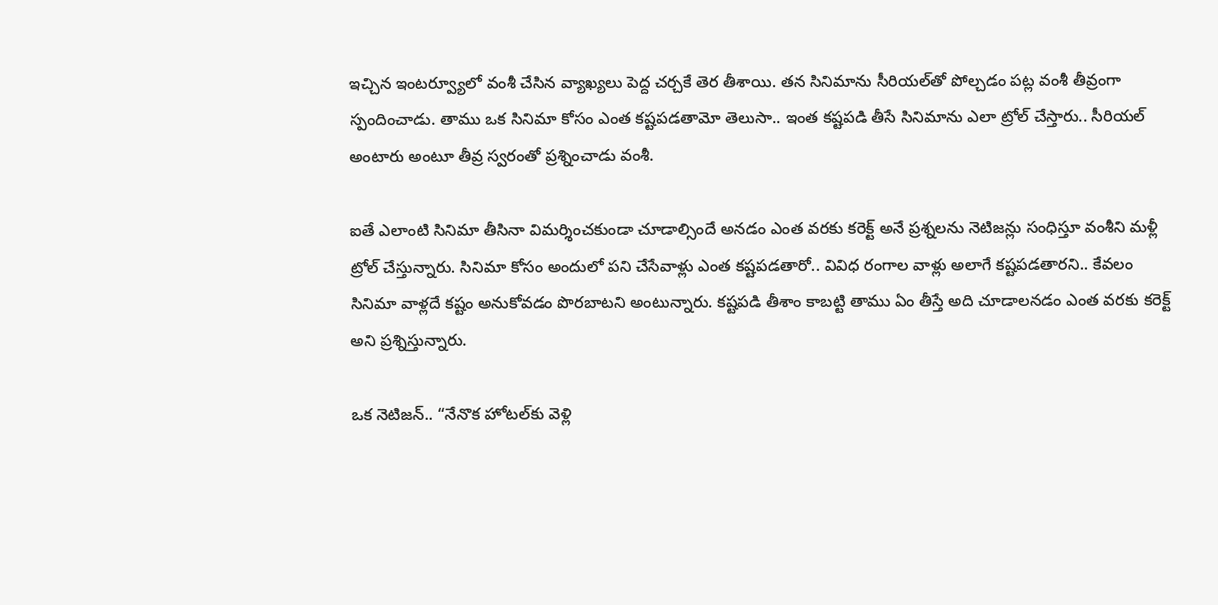ఇచ్చిన ఇంటర్వ్యూలో వంశీ చేసిన వ్యాఖ్యలు పెద్ద చర్చకే తెర తీశాయి. తన సినిమాను సీరియల్‌తో పోల్చడం పట్ల వంశీ తీవ్రంగా స్పందించాడు. తాము ఒక సినిమా కోసం ఎంత కష్టపడతామో తెలుసా.. ఇంత కష్టపడి తీసే సినిమాను ఎలా ట్రోల్ చేస్తారు.. సీరియల్ అంటారు అంటూ తీవ్ర స్వరంతో ప్రశ్నించాడు వంశీ.

ఐతే ఎలాంటి సినిమా తీసినా విమర్శించకుండా చూడాల్సిందే అనడం ఎంత వరకు కరెక్ట్ అనే ప్రశ్నలను నెటిజన్లు సంధిస్తూ వంశీని మళ్లీ ట్రోల్ చేస్తున్నారు. సినిమా కోసం అందులో పని చేసేవాళ్లు ఎంత కష్టపడతారో.. వివిధ రంగాల వాళ్లు అలాగే కష్టపడతారని.. కేవలం సినిమా వాళ్లదే కష్టం అనుకోవడం పొరబాటని అంటున్నారు. కష్టపడి తీశాం కాబట్టి తాము ఏం తీస్తే అది చూడాలనడం ఎంత వరకు కరెక్ట్ అని ప్రశ్నిస్తున్నారు.

ఒక నెటిజన్.. “నేనొక హోటల్‌కు వెళ్లి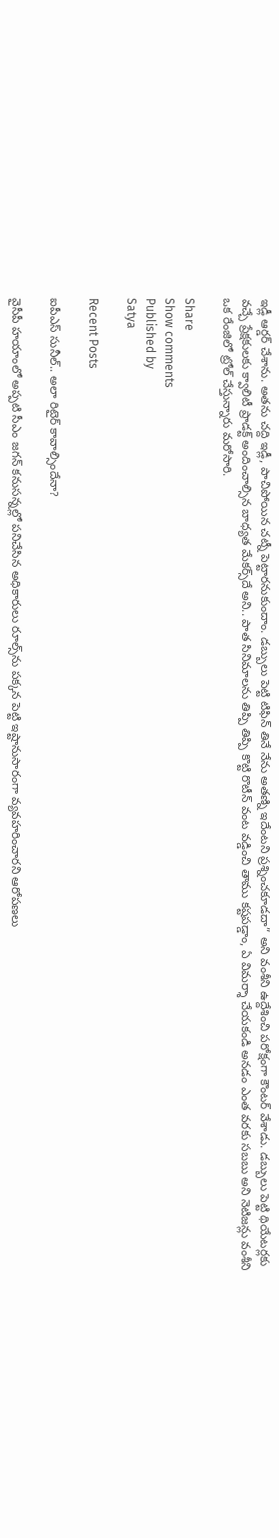ఇడ్లీ ఆర్డర్ చేశాను. అతను చద్ది ఇడ్లీ, పాచిపోయిన చట్నీ పెట్టారనుకుందాం. డబ్బులు పెట్టి టిఫిన్ తినే నేను అతణ్ని ఇదేంటని ప్రశ్నించకూడదా” అని వంశీని ఉద్దేశించి పరోక్షంగా కౌంటర్ వేశాడు. డబ్బులు పెట్టి థియేటర్లకు వచ్చే ప్రేక్షకులకు క్వాలిటీ ప్రాడక్ట్ అందించాల్సిన బాధ్యత మేకర్స్‌దే అని.. పాత సినిమాలను తిప్పి తిప్పి కొట్టి రొటీన్ వంట వడ్డించి తాము కష్టపడ్డాం, ఏ విమర్శా చేయకండి అనడం ఎంత వరకు సబబు అని నెటిజన్లు వంశీని ఒక రేంజిలో ట్రోల్ చేస్తున్నారు మరోసారి.

Share
Show comments
Published by
Satya

Recent Posts

ఐపీఎస్ సునీల్.. అలా రిటైర్ కావాల్సిందేనా?

వైసీపీ హయాంలో అప్పటి సీఎం జగన్ కనుసన్నల్లో పనిచేసిన అధికారులు రూల్స్‌ను పక్కన పెట్టి ఇష్టానుసారంగా వ్యవహరించారని ఆరోపణలు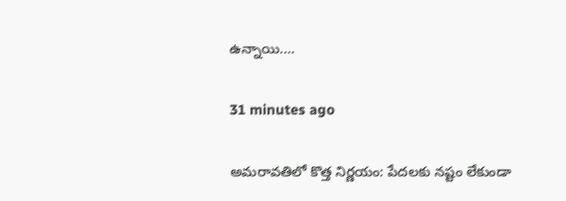ఉన్నాయి.…

31 minutes ago

అమరావతిలో కొత్త నిర్ణయం: పేదలకు నష్టం లేకుండా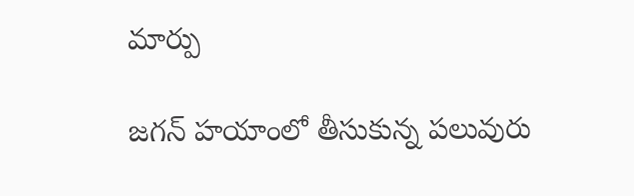మార్పు

జగన్ హయాంలో తీసుకున్న పలువురు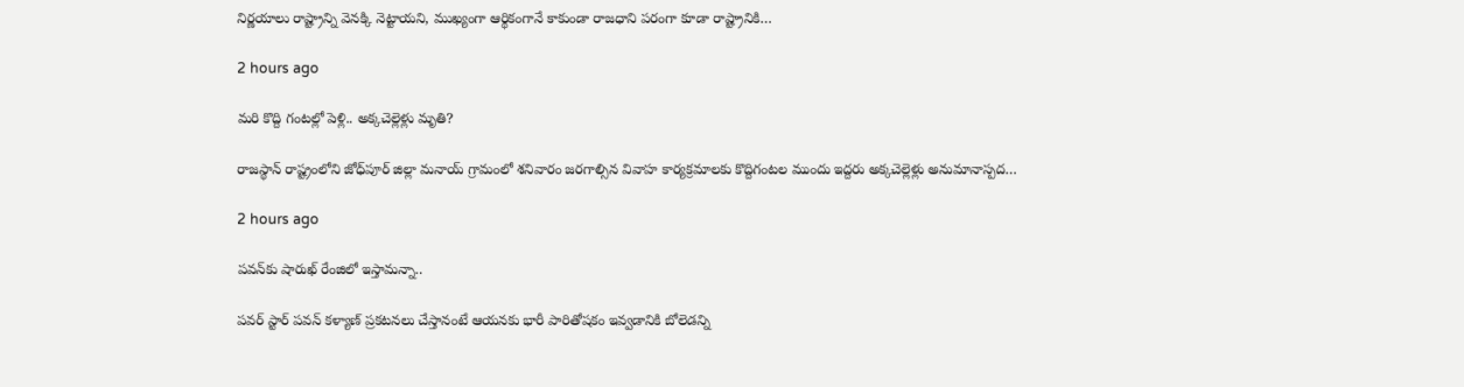నిర్ణయాలు రాష్ట్రాన్ని వెనక్కి నెట్టాయని, ముఖ్యంగా ఆర్థికంగానే కాకుండా రాజధాని పరంగా కూడా రాష్ట్రానికి…

2 hours ago

మరి కొద్ది గంటల్లో పెళ్లి.. అక్కచెల్లెళ్లు మృతి?

రాజస్థాన్ రాష్ట్రంలోని జోధ్‌పూర్ జిల్లా మనాయ్ గ్రామంలో శనివారం జరగాల్సిన వివాహ కార్యక్రమాలకు కొద్దిగంటల ముందు ఇద్దరు అక్కచెల్లెళ్లు అనుమానాస్పద…

2 hours ago

ప‌వ‌న్‌కు షారుఖ్ రేంజిలో ఇస్తామ‌న్నా..

ప‌వ‌ర్ స్టార్ ప‌వ‌న్ క‌ళ్యాణ్ ప్ర‌క‌ట‌న‌లు చేస్తానంటే ఆయ‌న‌కు భారీ పారితోష‌కం ఇవ్వ‌డానికి బోలెడ‌న్ని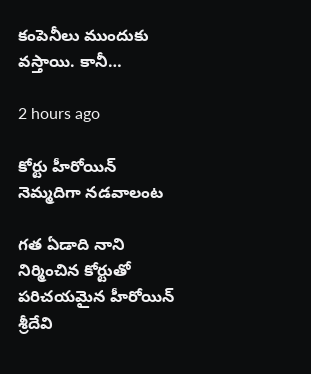కంపెనీలు ముందుకు వ‌స్తాయి. కానీ…

2 hours ago

కోర్టు హీరోయిన్ నెమ్మదిగా నడవాలంట

గత ఏడాది నాని నిర్మించిన కోర్టుతో పరిచయమైన హీరోయిన్ శ్రీదేవి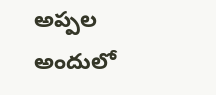అప్పల అందులో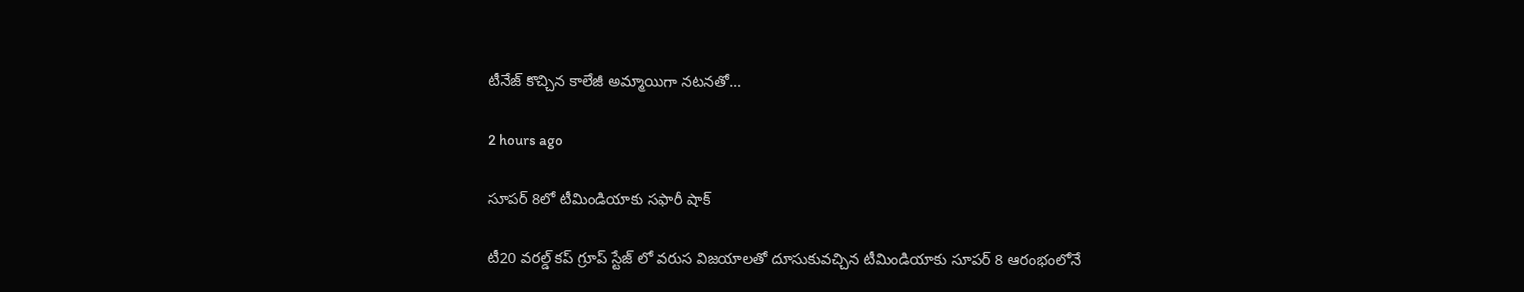టీనేజ్ కొచ్చిన కాలేజీ అమ్మాయిగా నటనతో…

2 hours ago

సూపర్ 8లో టీమిండియాకు సఫారీ షాక్

టీ20 వరల్డ్ కప్ గ్రూప్ స్టేజ్ లో వరుస విజయాలతో దూసుకువచ్చిన టీమిండియాకు సూపర్ 8 ఆరంభంలోనే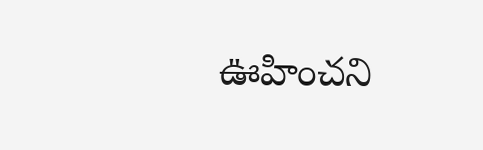ఊహించని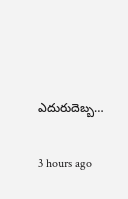ఎదురుదెబ్బ…

3 hours ago